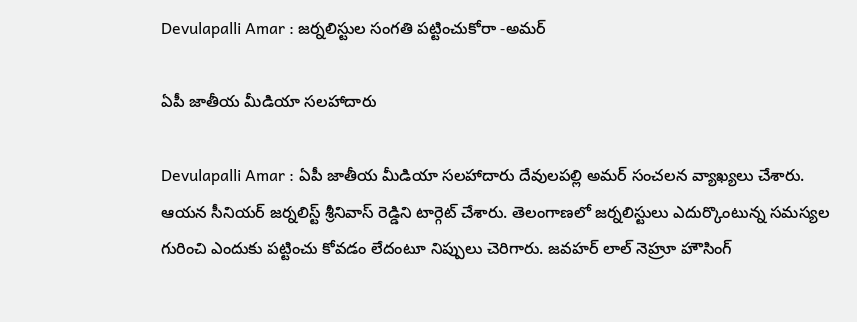Devulapalli Amar : జ‌ర్న‌లిస్టుల సంగ‌తి ప‌ట్టించుకోరా -అమ‌ర్

ఏపీ జాతీయ మీడియా స‌ల‌హాదారు

Devulapalli Amar : ఏపీ జాతీయ మీడియా స‌ల‌హాదారు దేవుల‌ప‌ల్లి అమ‌ర్ సంచ‌ల‌న వ్యాఖ్య‌లు చేశారు. ఆయ‌న సీనియ‌ర్ జ‌ర్న‌లిస్ట్ శ్రీ‌నివాస్ రెడ్డిని టార్గెట్ చేశారు. తెలంగాణ‌లో జ‌ర్న‌లిస్టులు ఎదుర్కొంటున్న స‌మ‌స్య‌ల గురించి ఎందుకు ప‌ట్టించు కోవ‌డం లేదంటూ నిప్పులు చెరిగారు. జ‌వ‌హ‌ర్ లాల్ నెహ్రూ హౌసింగ్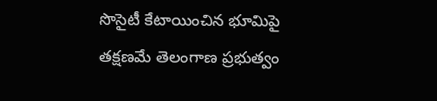సొసైటీ కేటాయించిన భూమిపై త‌క్ష‌ణ‌మే తెలంగాణ ప్ర‌భుత్వం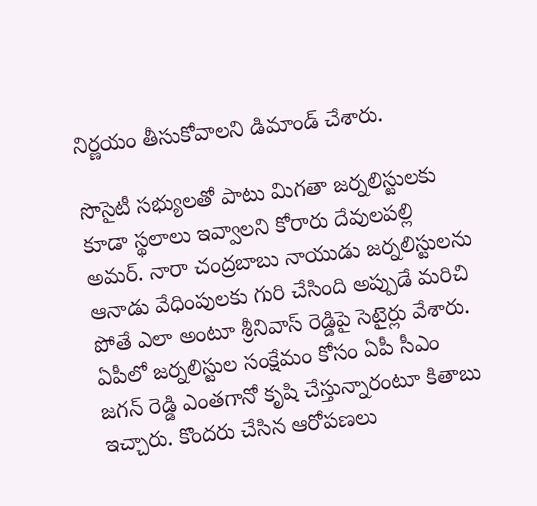నిర్ణ‌యం తీసుకోవాల‌ని డిమాండ్ చేశారు.

సొసైటీ స‌భ్యుల‌తో పాటు మిగ‌తా జ‌ర్న‌లిస్టుల‌కు కూడా స్థ‌లాలు ఇవ్వాల‌ని కోరారు దేవుల‌ప‌ల్లి అమ‌ర్. నారా చంద్ర‌బాబు నాయుడు జ‌ర్న‌లిస్టుల‌ను ఆనాడు వేధింపుల‌కు గురి చేసింది అప్పుడే మ‌రిచి పోతే ఎలా అంటూ శ్రీ‌నివాస్ రెడ్డిపై సెటైర్లు వేశారు. ఏపీలో జ‌ర్న‌లిస్టుల సంక్షేమం కోసం ఏపీ సీఎం జ‌గ‌న్ రెడ్డి ఎంత‌గానో కృషి చేస్తున్నారంటూ కితాబు ఇచ్చారు. కొంద‌రు చేసిన ఆరోప‌ణ‌లు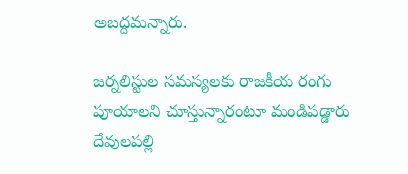అబ‌ద్ద‌మ‌న్నారు.

జ‌ర్న‌లిస్టుల స‌మ‌స్య‌ల‌కు రాజ‌కీయ రంగు పూయాల‌ని చూస్తున్నారంటూ మండిప‌డ్డారు దేవుల‌పల్లి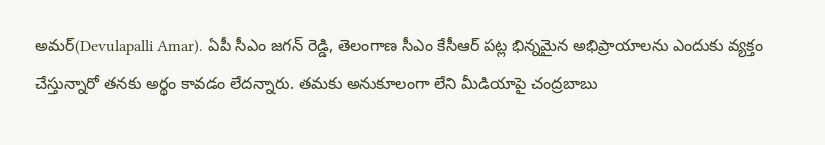అమ‌ర్(Devulapalli Amar). ఏపీ సీఎం జ‌గ‌న్ రెడ్డి, తెలంగాణ సీఎం కేసీఆర్ ప‌ట్ల భిన్నమైన అభిప్రాయాల‌ను ఎందుకు వ్య‌క్తం చేస్తున్నారో త‌న‌కు అర్థం కావ‌డం లేద‌న్నారు. త‌మ‌కు అనుకూలంగా లేని మీడియాపై చంద్ర‌బాబు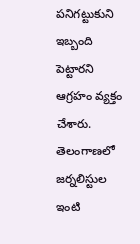ప‌నిగ‌ట్టుకుని ఇబ్బంది పెట్టార‌ని ఆగ్ర‌హం వ్య‌క్తం చేశారు. తెలంగాణ‌లో జ‌ర్న‌లిస్టుల ఇంటి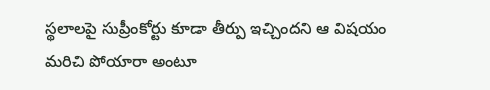స్థ‌లాల‌పై సుప్రీంకోర్టు కూడా తీర్పు ఇచ్చింద‌ని ఆ విష‌యం మ‌రిచి పోయారా అంటూ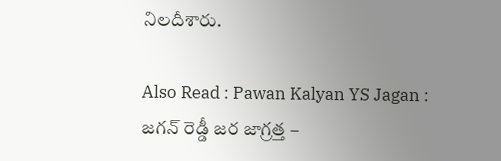నిల‌దీశారు.

Also Read : Pawan Kalyan YS Jagan : జ‌గ‌న్ రెడ్డీ జ‌ర జాగ్ర‌త్త –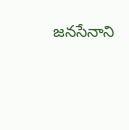జ‌న‌సేనాని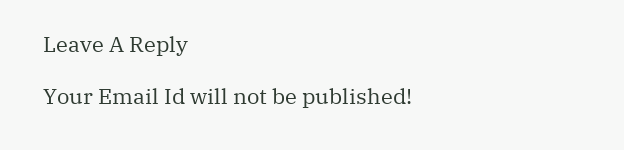Leave A Reply

Your Email Id will not be published!